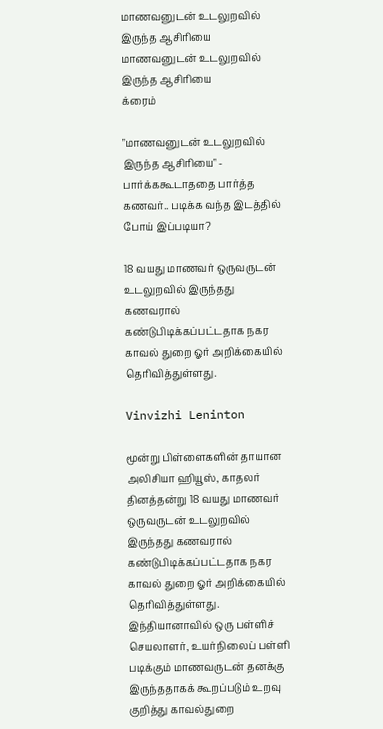மாணவனுடன் உடலுறவில் இருந்த ஆசிரியை மாணவனுடன் உடலுறவில் இருந்த ஆசிரியை
க்ரைம்

"மாணவனுடன் உடலுறவில் இருந்த ஆசிரியை" - பார்க்ககூடாததை பார்த்த கணவர்.. படிக்க வந்த இடத்தில் போய் இப்படியா?

18 வயது மாணவர் ஒருவருடன் உடலுறவில் இருந்தது கணவரால் கண்டுபிடிக்கப்பட்டதாக நகர காவல் துறை ஓர் அறிக்கையில் தெரிவித்துள்ளது.

Vinvizhi Leninton

மூன்று பிள்ளைகளின் தாயான அலிசியா ஹியூஸ், காதலர் தினத்தன்று 18 வயது மாணவர் ஒருவருடன் உடலுறவில் இருந்தது கணவரால் கண்டுபிடிக்கப்பட்டதாக நகர காவல் துறை ஓர் அறிக்கையில் தெரிவித்துள்ளது. இந்தியானாவில் ஒரு பள்ளிச் செயலாளர், உயர்நிலைப் பள்ளி படிக்கும் மாணவருடன் தனக்கு இருந்ததாகக் கூறப்படும் உறவு குறித்து காவல்துறை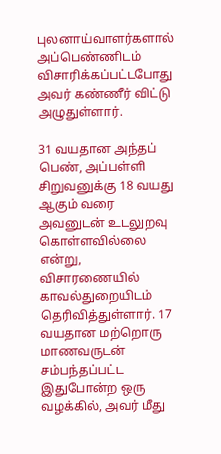புலனாய்வாளர்களால் அப்பெண்ணிடம் விசாரிக்கப்பட்டபோது அவர் கண்ணீர் விட்டு அழுதுள்ளார்.

31 வயதான அந்தப் பெண், அப்பள்ளி சிறுவனுக்கு 18 வயது ஆகும் வரை அவனுடன் உடலுறவு கொள்ளவில்லை என்று, விசாரணையில் காவல்துறையிடம் தெரிவித்துள்ளார். 17 வயதான மற்றொரு மாணவருடன் சம்பந்தப்பட்ட இதுபோன்ற ஒரு வழக்கில், அவர் மீது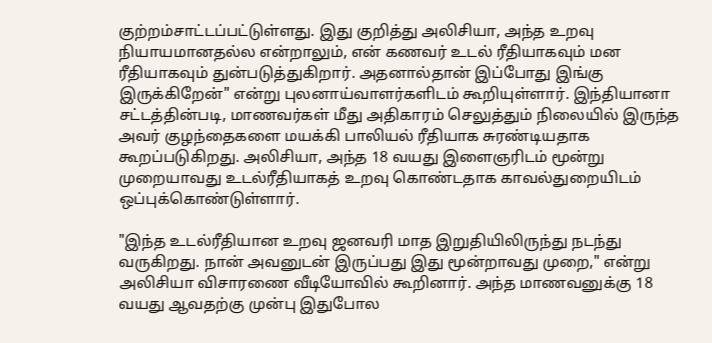குற்றம்சாட்டப்பட்டுள்ளது. இது குறித்து அலிசியா, அந்த உறவு நியாயமானதல்ல என்றாலும், என் கணவர் உடல் ரீதியாகவும் மன ரீதியாகவும் துன்படுத்துகிறார். அதனால்தான் இப்போது இங்கு இருக்கிறேன்" என்று புலனாய்வாளர்களிடம் கூறியுள்ளார். இந்தியானா சட்டத்தின்படி, மாணவர்கள் மீது அதிகாரம் செலுத்தும் நிலையில் இருந்த அவர் குழந்தைகளை மயக்கி பாலியல் ரீதியாக சுரண்டியதாக கூறப்படுகிறது. அலிசியா, அந்த 18 வயது இளைஞரிடம் மூன்று முறையாவது உடல்ரீதியாகத் உறவு கொண்டதாக காவல்துறையிடம் ஒப்புக்கொண்டுள்ளார்.

"இந்த உடல்ரீதியான உறவு ஜனவரி மாத இறுதியிலிருந்து நடந்து வருகிறது. நான் அவனுடன் இருப்பது இது மூன்றாவது முறை," என்று அலிசியா விசாரணை வீடியோவில் கூறினார். அந்த மாணவனுக்கு 18 வயது ஆவதற்கு முன்பு இதுபோல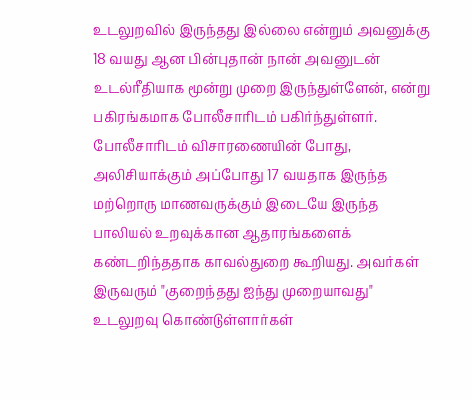உடலுறவில் இருந்தது இல்லை என்றும் அவனுக்கு 18 வயது ஆன பின்புதான் நான் அவனுடன் உடல்ரீதியாக மூன்று முறை இருந்துள்ளேன், என்று பகிரங்கமாக போலீசாரிடம் பகிர்ந்துள்ளர். போலீசாரிடம் விசாரணையின் போது, அலிசியாக்கும் அப்போது 17 வயதாக இருந்த மற்றொரு மாணவருக்கும் இடையே இருந்த பாலியல் உறவுக்கான ஆதாரங்களைக் கண்டறிந்ததாக காவல்துறை கூறியது. அவர்கள் இருவரும் "குறைந்தது ஐந்து முறையாவது" உடலுறவு கொண்டுள்ளார்கள்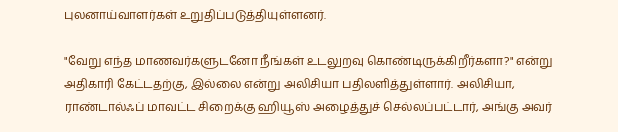புலனாய்வாளர்கள் உறுதிப்படுத்தியுள்ளனர்.

"வேறு எந்த மாணவர்களுடனோ நீங்கள் உடலுறவு கொண்டிருக்கிறீர்களா?" என்று அதிகாரி கேட்டதற்கு, இல்லை என்று அலிசியா பதிலளித்துள்ளார். அலிசியா, ராண்டால்ஃப் மாவட்ட சிறைக்கு ஹியூஸ் அழைத்துச் செல்லப்பட்டார், அங்கு அவர்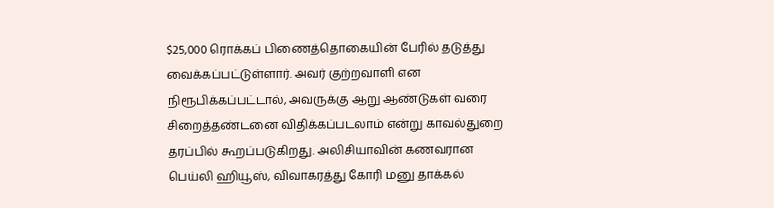$25,000 ரொக்கப் பிணைத்தொகையின் பேரில் தடுத்து வைக்கப்பட்டுள்ளார். அவர் குற்றவாளி என நிரூபிக்கப்பட்டால், அவருக்கு ஆறு ஆண்டுகள் வரை சிறைத்தண்டனை விதிக்கப்படலாம் என்று காவல்துறை தரப்பில் கூறப்படுகிறது. அலிசியாவின் கணவரான பெய்லி ஹியூஸ், விவாகரத்து கோரி மனு தாக்கல்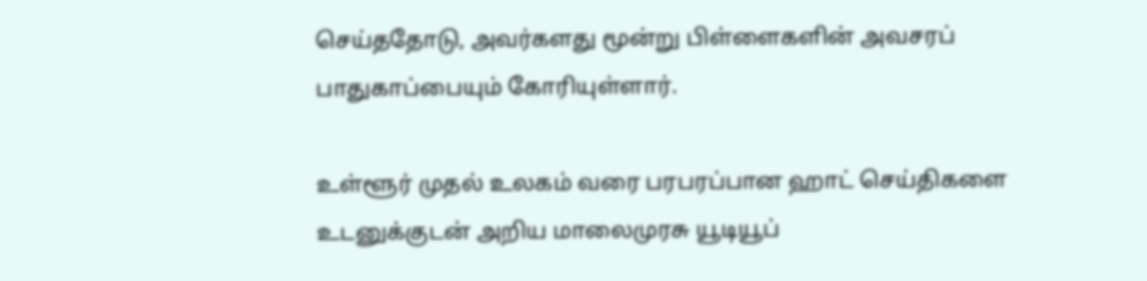செய்ததோடு, அவர்களது மூன்று பிள்ளைகளின் அவசரப் பாதுகாப்பையும் கோரியுள்ளார்.

உள்ளூர் முதல் உலகம் வரை பரபரப்பான ஹாட் செய்திகளை உடனுக்குடன் அறிய மாலைமுரசு யூடியூப்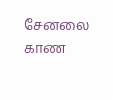சேனலை காண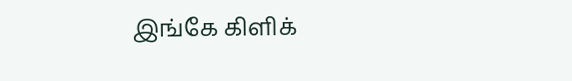இங்கே கிளிக்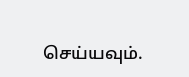செய்யவும்.